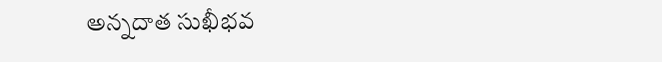అన్నదాత సుఖీభవ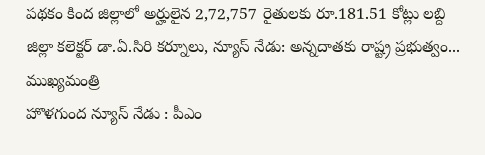పథకం కింద జిల్లాలో అర్హులైన 2,72,757 రైతులకు రూ.181.51 కోట్లు లబ్ది జిల్లా కలెక్టర్ డా.ఏ.సిరి కర్నూలు, న్యూస్ నేడు: అన్నదాతకు రాష్ట్ర ప్రభుత్వం...
ముఖ్యమంత్రి
హొళగుంద న్యూస్ నేడు : పీఎం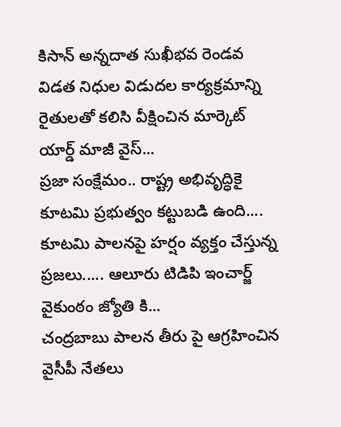కిసాన్ అన్నదాత సుఖీభవ రెండవ విడత నిధుల విడుదల కార్యక్రమాన్ని రైతులతో కలిసి వీక్షించిన మార్కెట్ యార్డ్ మాజీ వైస్...
ప్రజా సంక్షేమం.. రాష్ట్ర అభివృద్ధికై కూటమి ప్రభుత్వం కట్టుబడి ఉంది.... కూటమి పాలనపై హర్షం వ్యక్తం చేస్తున్న ప్రజలు..... ఆలూరు టిడిపి ఇంచార్జ్ వైకుంఠం జ్యోతి కి...
చంద్రబాబు పాలన తీరు పై ఆగ్రహించిన వైసీపీ నేతలు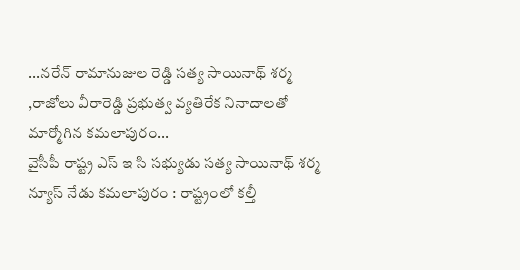...నరేన్ రామానుజుల రెడ్డి సత్య సాయినాథ్ శర్మ ,రాజోలు వీరారెడ్డి ప్రభుత్వ వ్యతిరేక నినాదాలతో మార్మోగిన కమలాపురం...
వైసీపీ రాష్ట్ర ఎస్ ఇ సి సభ్యుడు సత్య సాయినాథ్ శర్మ న్యూస్ నేడు కమలాపురం : రాష్ట్రంలో కల్తీ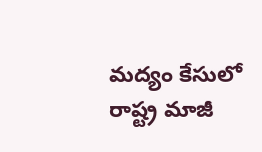మద్యం కేసులో రాష్ట్ర మాజీ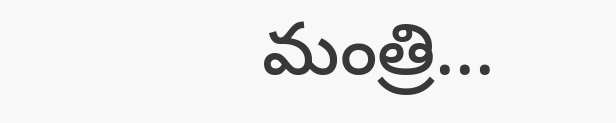మంత్రి...